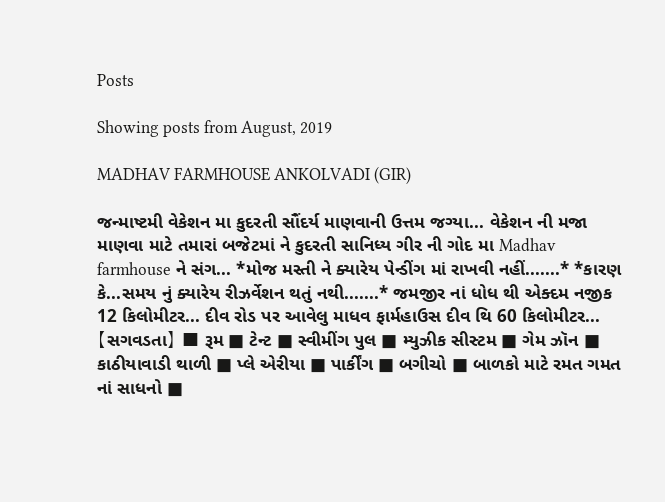Posts

Showing posts from August, 2019

MADHAV FARMHOUSE ANKOLVADI (GIR)

જન્માષ્ટમી વેકેશન મા કુદરતી સૌંદર્ય માણવાની ઉત્તમ જગ્યા... વેકેશન ની મજા માણવા માટે તમારાં બજેટમાં ને કુદરતી સાનિધ્ય ગીર ની ગોદ મા Madhav farmhouse ને સંગ... *મોજ મસ્તી ને ક્યારેય પેન્ડીંગ માં રાખવી નહીં.......* *કારણ કે...સમય નું ક્યારેય રીઝર્વેશન થતું નથી.......* જમજીર નાં ધોધ થી એક્દમ નજીક 12 કિલોમીટર... દીવ રોડ પર આવેલુ માધવ ફાર્મહાઉસ દીવ થિ 60 કિલોમીટર... 【સગવડતા】 ■ રૂમ ■ ટેન્ટ ■ સ્વીમીંગ પુલ ■ મ્યુઝીક સીસ્ટમ ■ ગેમ ઝૉન ■ કાઠીયાવાડી થાળી ■ પ્લે એરીયા ■ પાર્કીંગ ■ બગીચો ■ બાળકો માટે રમત ગમત નાં સાધનો ■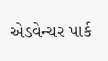એડવેન્ચર પાર્ક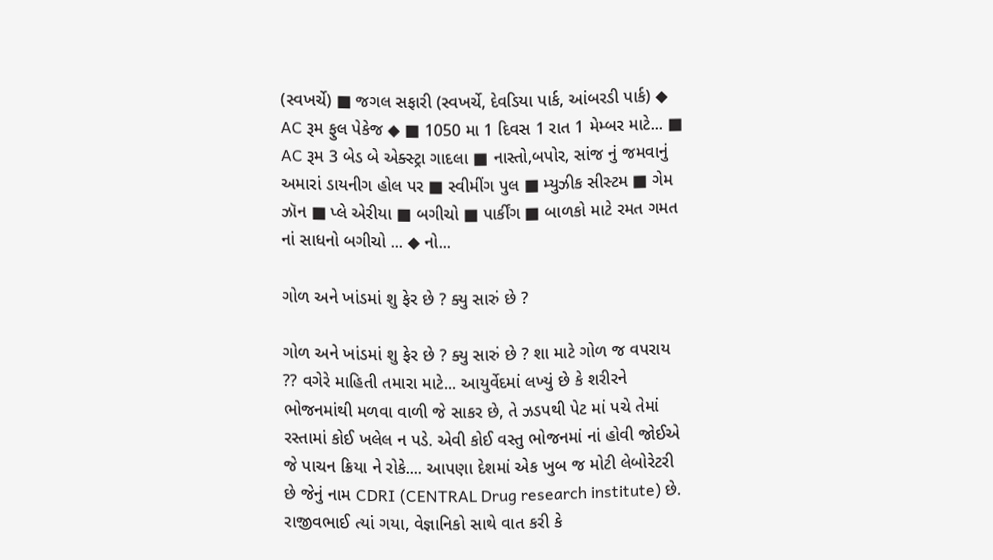(સ્વખર્ચે) ■ જગલ સફારી (સ્વખર્ચે, દેવડિયા પાર્ક, આંબરડી પાર્ક) ◆ AC રૂમ ફુલ પેકેજ ◆ ■ 1050 મા 1 દિવસ 1 રાત 1 મેમ્બર માટે... ■ AC રૂમ 3 બેડ બે એક્સ્ટ્રા ગાદલા ■ નાસ્તો,બપોર, સાંજ નું જમવાનું અમારાં ડાયનીગ હોલ પર ■ સ્વીમીંગ પુલ ■ મ્યુઝીક સીસ્ટમ ■ ગેમ ઝૉન ■ પ્લે એરીયા ■ બગીચો ■ પાર્કીંગ ■ બાળકો માટે રમત ગમત નાં સાધનો બગીચો ... ◆ નો...

ગોળ અને ખાંડમાં શુ ફેર છે ? ક્યુ સારું છે ?

ગોળ અને ખાંડમાં શુ ફેર છે ? ક્યુ સારું છે ? શા માટે ગોળ જ વપરાય ?? વગેરે માહિતી તમારા માટે... આયુર્વેદમાં લખ્યું છે કે શરીરને ભોજનમાંથી મળવા વાળી જે સાકર છે, તે ઝડપથી પેટ માં પચે તેમાં રસ્તામાં કોઈ ખલેલ ન પડે. એવી કોઈ વસ્તુ ભોજનમાં નાં હોવી જોઈએ જે પાચન ક્રિયા ને રોકે.... આપણા દેશમાં એક ખુબ જ મોટી લેબોરેટરી છે જેનું નામ CDRI (CENTRAL Drug research institute) છે. રાજીવભાઈ ત્યાં ગયા, વેજ્ઞાનિકો સાથે વાત કરી કે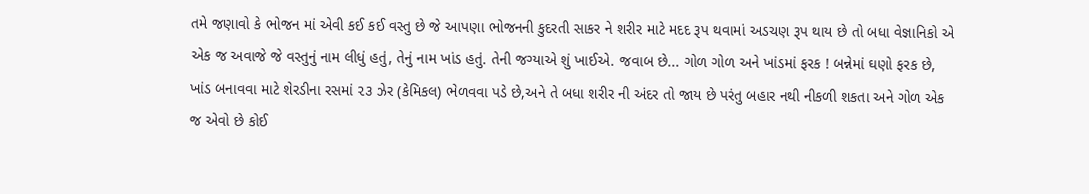તમે જણાવો કે ભોજન માં એવી કઈ કઈ વસ્તુ છે જે આપણા ભોજનની કુદરતી સાકર ને શરીર માટે મદદ રૂપ થવામાં અડચણ રૂપ થાય છે તો બધા વેજ્ઞાનિકો એ એક જ અવાજે જે વસ્તુનું નામ લીધું હતું, તેનું નામ ખાંડ હતું. તેની જગ્યાએ શું ખાઈએ. જવાબ છે... ગોળ ગોળ અને ખાંડમાં ફરક ! બન્નેમાં ઘણો ફરક છે, ખાંડ બનાવવા માટે શેરડીના રસમાં ૨૩ ઝેર (કેમિકલ) ભેળવવા પડે છે,અને તે બધા શરીર ની અંદર તો જાય છે પરંતુ બહાર નથી નીકળી શકતા અને ગોળ એક જ એવો છે કોઈ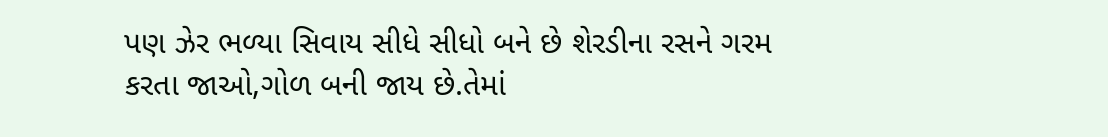પણ ઝેર ભળ્યા સિવાય સીધે સીધો બને છે શેરડીના રસને ગરમ કરતા જાઓ,ગોળ બની જાય છે.તેમાં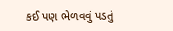કઈ પણ ભેળવવું પડતું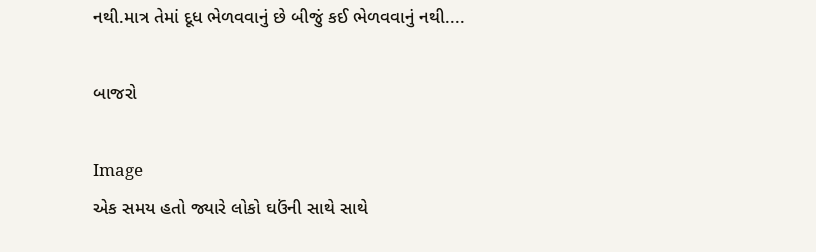નથી.માત્ર તેમાં દૂધ ભેળવવાનું છે બીજું કઈ ભેળવવાનું નથી....

બાજરો

Image
એક સમય હતો જ્યારે લોકો ઘઉંની સાથે સાથે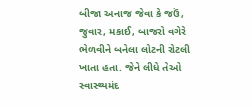બીજા અનાજ જેવા કે જઉં, જુવાર, મકાઈ, બાજરો વગેરે ભેળવીને બનેલા લોટની રોટલી ખાતા હતા. જેને લીધે તેઓ સ્વાસ્થ્યમંદ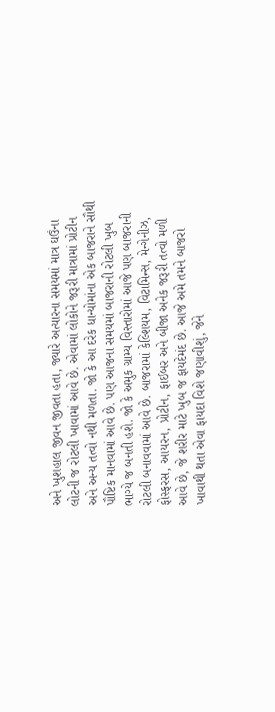અને ખુશહાલ જીવન જીવતા હતા, જ્યારે અત્યારના સમયમાં માત્ર ઘઉંના લોટની જ રોટલી ખાવામાં આવે છે. એવામાં લોકોને જરૂરી માત્રામાં પ્રોટીન અને અન્ય તત્વો નથી મળતા. જો કે આ દરેક ધાન્યોમાંના એક બાજરાને સૌથી પૌષ્ટિક માનવામાં આવે છે. પણ આજના સમયમાં બાજરાની રોટલી ખુબ ભાગ્યે જ બનતી હશે. જો કે અમુક ગ્રામ્ય વિસ્તારોમાં આજે પણ બાજરાની રોટલી બનાવવામાં આવે છે. બાજરામાં કેલ્શિયમ, વિટામિન્સ, મેન્ગેનીઝ, ફોસ્ફરસ, આયરન, પ્રોટીન, ફાઈબર અને બીજા અનેક જરૂરી તત્વો મળી આવે છે, જે શરીર માટે ખુબ જ ફાયદેમંદ છે. આજે અમે તમને બાજરો ખાવાથી થતા એવા ફાયદા વિશે જણાવીશું, જેને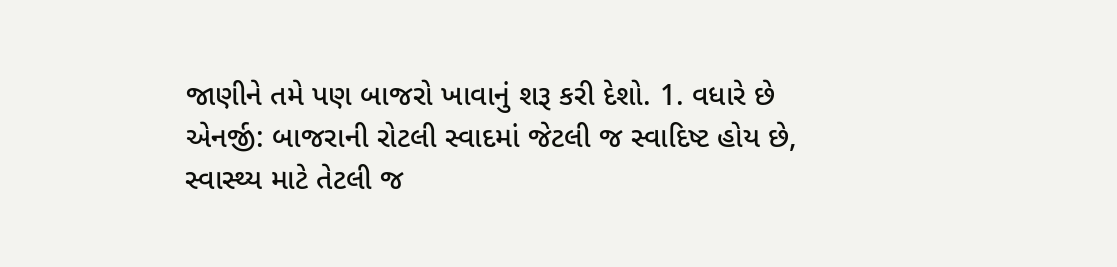જાણીને તમે પણ બાજરો ખાવાનું શરૂ કરી દેશો. 1. વધારે છે એનર્જી: બાજરાની રોટલી સ્વાદમાં જેટલી જ સ્વાદિષ્ટ હોય છે, સ્વાસ્થ્ય માટે તેટલી જ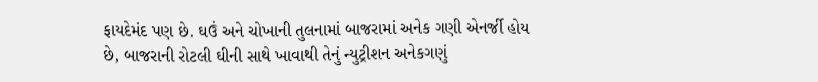ફાયદેમંદ પણ છે. ઘઉં અને ચોખાની તુલનામાં બાજરામાં અનેક ગણી એનર્જી હોય છે, બાજરાની રોટલી ઘીની સાથે ખાવાથી તેનું ન્યુટ્રીશન અનેકગણું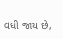વધી જાય છે,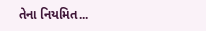તેના નિયમિત...